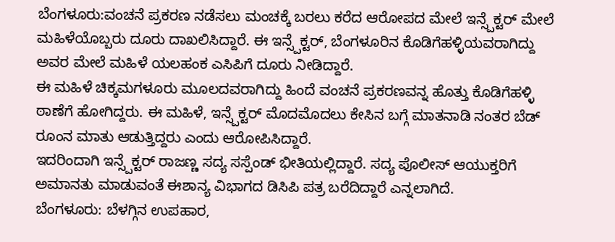ಬೆಂಗಳೂರು:ವಂಚನೆ ಪ್ರಕರಣ ನಡೆಸಲು ಮಂಚಕ್ಕೆ ಬರಲು ಕರೆದ ಆರೋಪದ ಮೇಲೆ ಇನ್ಸ್ಪೆಕ್ಟರ್ ಮೇಲೆ ಮಹಿಳೆಯೊಬ್ಬರು ದೂರು ದಾಖಲಿಸಿದ್ದಾರೆ. ಈ ಇನ್ಸ್ಪೆಕ್ಟರ್, ಬೆಂಗಳೂರಿನ ಕೊಡಿಗೆಹಳ್ಳಿಯವರಾಗಿದ್ದು ಅವರ ಮೇಲೆ ಮಹಿಳೆ ಯಲಹಂಕ ಎಸಿಪಿಗೆ ದೂರು ನೀಡಿದ್ದಾರೆ.
ಈ ಮಹಿಳೆ ಚಿಕ್ಕಮಗಳೂರು ಮೂಲದವರಾಗಿದ್ದು ಹಿಂದೆ ವಂಚನೆ ಪ್ರಕರಣವನ್ನ ಹೊತ್ತು ಕೊಡಿಗೆಹಳ್ಳಿ ಠಾಣೆಗೆ ಹೋಗಿದ್ದರು. ಈ ಮಹಿಳೆ, ಇನ್ಸ್ಪೆಕ್ಟರ್ ಮೊದಮೊದಲು ಕೇಸಿನ ಬಗ್ಗೆ ಮಾತನಾಡಿ ನಂತರ ಬೆಡ್ ರೂಂನ ಮಾತು ಆಡುತ್ತಿದ್ದರು ಎಂದು ಆರೋಪಿಸಿದ್ದಾರೆ.
ಇದರಿಂದಾಗಿ ಇನ್ಸ್ಪೆಕ್ಟರ್ ರಾಜಣ್ಣ ಸದ್ಯ ಸಸ್ಪೆಂಡ್ ಭೀತಿಯಲ್ಲಿದ್ದಾರೆ. ಸದ್ಯ ಪೊಲೀಸ್ ಆಯುಕ್ತರಿಗೆ ಅಮಾನತು ಮಾಡುವಂತೆ ಈಶಾನ್ಯ ವಿಭಾಗದ ಡಿಸಿಪಿ ಪತ್ರ ಬರೆದಿದ್ದಾರೆ ಎನ್ನಲಾಗಿದೆ.
ಬೆಂಗಳೂರು: ಬೆಳಗ್ಗಿನ ಉಪಹಾರ,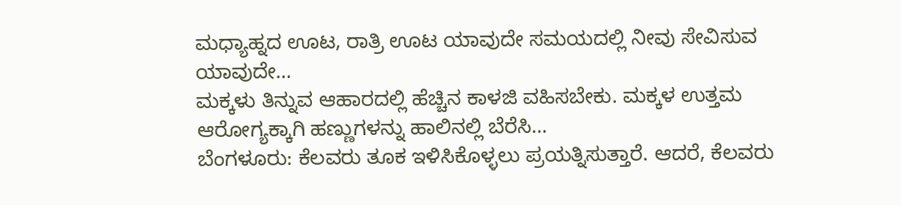ಮಧ್ಯಾಹ್ನದ ಊಟ, ರಾತ್ರಿ ಊಟ ಯಾವುದೇ ಸಮಯದಲ್ಲಿ ನೀವು ಸೇವಿಸುವ ಯಾವುದೇ…
ಮಕ್ಕಳು ತಿನ್ನುವ ಆಹಾರದಲ್ಲಿ ಹೆಚ್ಚಿನ ಕಾಳಜಿ ವಹಿಸಬೇಕು. ಮಕ್ಕಳ ಉತ್ತಮ ಆರೋಗ್ಯಕ್ಕಾಗಿ ಹಣ್ಣುಗಳನ್ನು ಹಾಲಿನಲ್ಲಿ ಬೆರೆಸಿ…
ಬೆಂಗಳೂರು: ಕೆಲವರು ತೂಕ ಇಳಿಸಿಕೊಳ್ಳಲು ಪ್ರಯತ್ನಿಸುತ್ತಾರೆ. ಆದರೆ, ಕೆಲವರು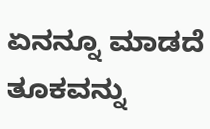ಏನನ್ನೂ ಮಾಡದೆ ತೂಕವನ್ನು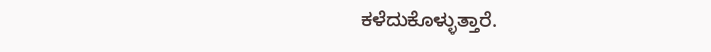ಕಳೆದುಕೊಳ್ಳುತ್ತಾರೆ.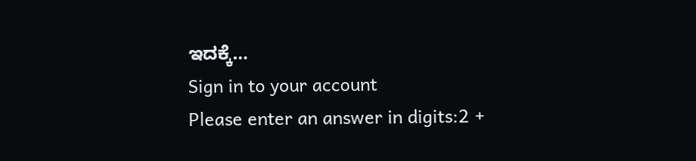ಇದಕ್ಕೆ…
Sign in to your account
Please enter an answer in digits:2 +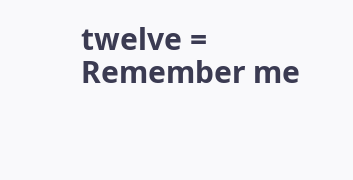twelve =
Remember me